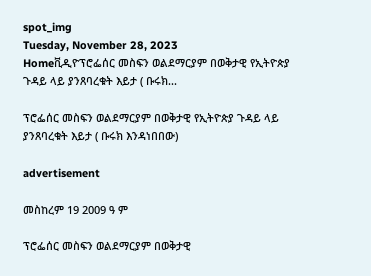spot_img
Tuesday, November 28, 2023
Homeቪዲዮፕሮፌሰር መስፍን ወልደማርያም በወቅታዊ የኢትዮጵያ ጉዳይ ላይ ያንጸባረቁት እይታ ( ቡሩክ...

ፕሮፌሰር መስፍን ወልደማርያም በወቅታዊ የኢትዮጵያ ጉዳይ ላይ ያንጸባረቁት እይታ ( ቡሩክ እንዳነበበው)

advertisement

መስከረም 19 2009 ዓ ም

ፕሮፌሰር መስፍን ወልደማርያም በወቅታዊ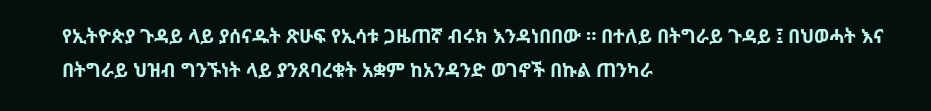የኢትዮጵያ ጉዳይ ላይ ያሰናዱት ጽሁፍ የኢሳቱ ጋዜጠኛ ብሩክ እንዳነበበው ። በተለይ በትግራይ ጉዳይ ፤ በህወሓት እና በትግራይ ህዝብ ግንኙነት ላይ ያንጸባረቁት አቋም ከአንዳንድ ወገኖች በኩል ጠንካራ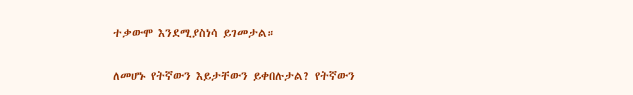ተቃውሞ እንደሚያስነሳ ይገመታል።

ለመሆኑ የትኛውን እይታቸውን ይቀበሉታል? የትኛውን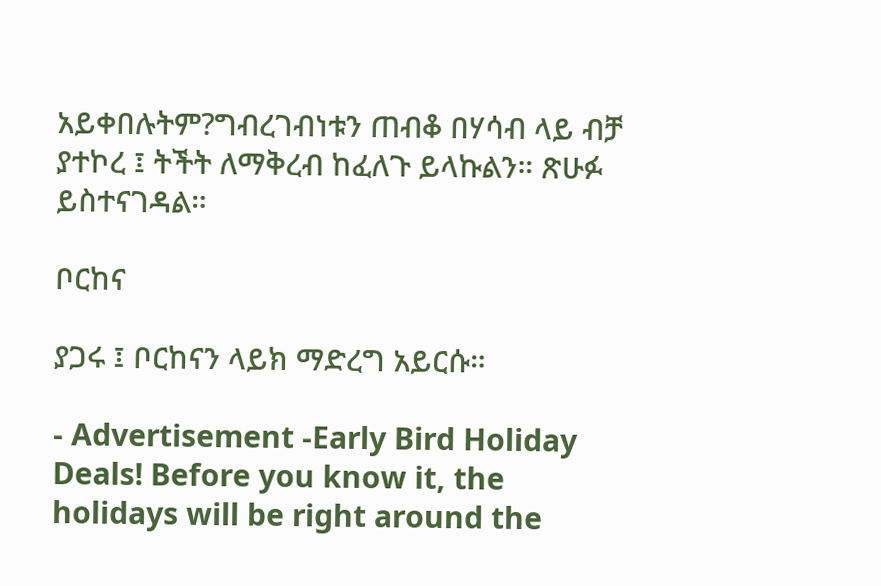አይቀበሉትም?ግብረገብነቱን ጠብቆ በሃሳብ ላይ ብቻ ያተኮረ ፤ ትችት ለማቅረብ ከፈለጉ ይላኩልን። ጽሁፉ ይስተናገዳል።

ቦርከና

ያጋሩ ፤ ቦርከናን ላይክ ማድረግ አይርሱ።

- Advertisement -Early Bird Holiday Deals! Before you know it, the holidays will be right around the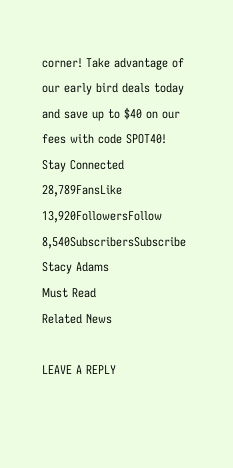corner! Take advantage of our early bird deals today and save up to $40 on our fees with code SPOT40!
Stay Connected
28,789FansLike
13,920FollowersFollow
8,540SubscribersSubscribe
Stacy Adams
Must Read
Related News

LEAVE A REPLY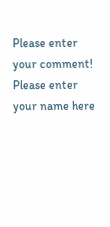Please enter your comment!
Please enter your name here